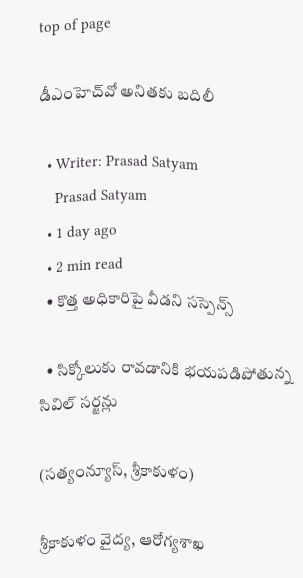top of page

డీఎంహెచ్‌వో అనితకు బదిలీ

  • Writer: Prasad Satyam
    Prasad Satyam
  • 1 day ago
  • 2 min read
  • కొత్త అధికారిపై వీడని సస్పెన్స్

  • సిక్కోలుకు రావడానికి భయపడిపోతున్న సివిల్ సర్జన్లు

(సత్యంన్యూస్, శ్రీకాకుళం)

శ్రీకాకుళం వైద్య, ఆరోగ్యశాఖ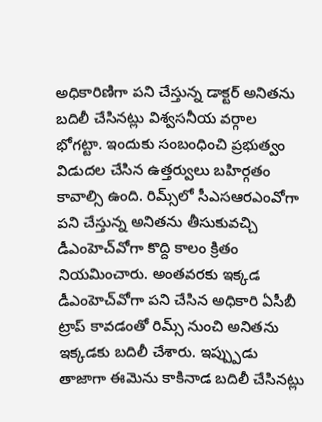అధికారిణిగా పని చేస్తున్న డాక్టర్ అనితను బదిలీ చేసినట్లు విశ్వసనీయ వర్గాల భోగట్టా. ఇందుకు సంబంధించి ప్రభుత్వం విడుదల చేసిన ఉత్తర్వులు బహిర్గతం కావాల్సి ఉంది. రిమ్స్‌లో సీఎసఆరఎంవోగా పని చేస్తున్న అనితను తీసుకువచ్చి డీఎంహెచ్‌వోగా కొద్ది కాలం క్రితం నియమించారు. అంతవరకు ఇక్కడ డీఎంహెచ్‌వోగా పని చేసిన అధికారి ఏసీబీ ట్రాప్ కావడంతో రిమ్స్ నుంచి అనితను ఇక్కడకు బదిలీ చేశారు. ఇప్ప్పుడు తాజాగా ఈమెను కాకినాడ బదిలీ చేసినట్లు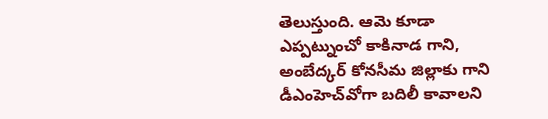తెలుస్తుంది. ఆమె కూడా ఎప్పట్నుంచో కాకినాడ గాని, అంబేద్కర్ కోనసీమ జిల్లాకు గాని డీఎంహెచ్‌వోగా బదిలీ కావాలని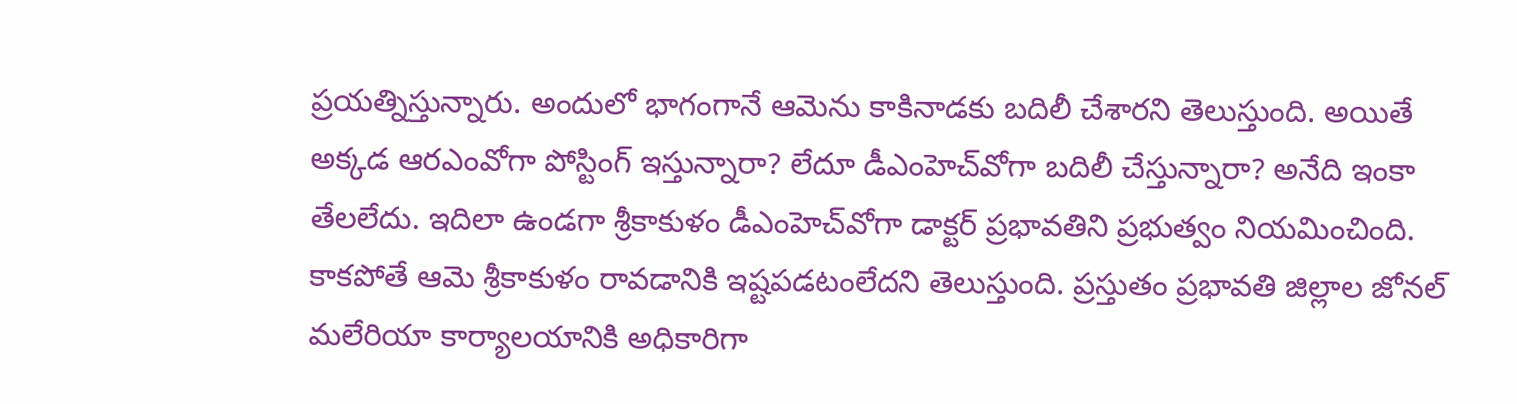ప్రయత్నిస్తున్నారు. అందులో భాగంగానే ఆమెను కాకినాడకు బదిలీ చేశారని తెలుస్తుంది. అయితే అక్కడ ఆరఎంవోగా పోస్టింగ్ ఇస్తున్నారా? లేదూ డీఎంహెచ్‌వోగా బదిలీ చేస్తున్నారా? అనేది ఇంకా తేలలేదు. ఇదిలా ఉండగా శ్రీకాకుళం డీఎంహెచ్‌వోగా డాక్టర్ ప్రభావతిని ప్రభుత్వం నియమించింది. కాకపోతే ఆమె శ్రీకాకుళం రావడానికి ఇష్టపడటంలేదని తెలుస్తుంది. ప్రస్తుతం ప్రభావతి జిల్లాల జోనల్ మలేరియా కార్యాలయానికి అధికారిగా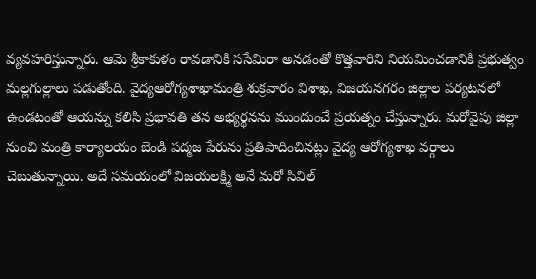వ్యవహరిస్తున్నారు. ఆమె శ్రీకాకుళం రావడానికి ససేమిరా అనడంతో కొత్తవారిని నియమించడానికి ప్రభుత్వం మల్లగుల్లాలు పడుతోంది. వైద్యఆరోగ్యశాఖామంత్రి శుక్రవారం విశాఖ, విజయనగరం జిల్లాల పర్యటనలో ఉండటంతో ఆయన్ను కలిసి ప్రభావతి తన అభ్యర్థనను ముందుంచే ప్రయత్నం చేస్తున్నారు. మరోవైపు జిల్లా నుంచి మంత్రి కార్యాలయం బెండి పద్మజ పేరును ప్రతిపాదించినట్లు వైద్య ఆరోగ్యశాఖ వర్గాలు చెబుతున్నాయి. అదే సమయంలో విజయలక్ష్మి అనే మరో సివిల్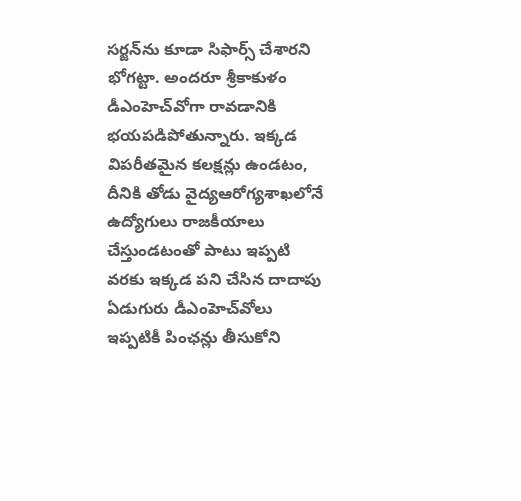సర్జన్‌ను కూడా సిఫార్స్ చేశారని భోగట్టా. అందరూ శ్రీకాకుళం డీఎంహెచ్‌వోగా రావడానికి భయపడిపోతున్నారు. ఇక్కడ విపరీతమైన కలక్షన్లు ఉండటం, దీనికి తోడు వైద్యఆరోగ్యశాఖలోనే ఉద్యోగులు రాజకీయాలు చేస్తుండటంతో పాటు ఇప్పటి వరకు ఇక్కడ పని చేసిన దాదాపు ఏడుగురు డీఎంహెచ్‌వోలు ఇప్పటికీ పింఛన్లు తీసుకోని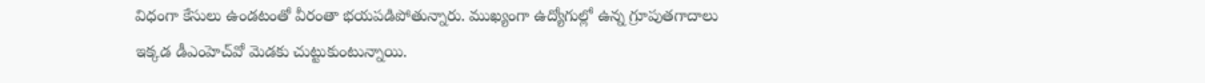విధంగా కేసులు ఉండటంతో వీరంతా భయపడిపోతున్నారు. ముఖ్యంగా ఉద్యోగుల్లో ఉన్న గ్రూపుతగాదాలు ఇక్కడ డీఎంహెచ్‌వో మెడకు చుట్టుకుంటున్నాయి.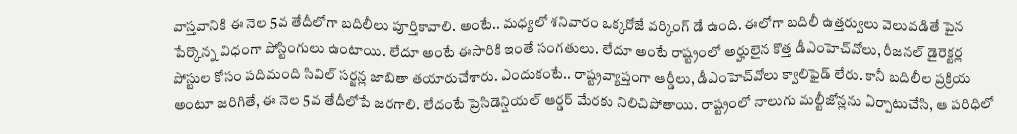వాస్తవానికి ఈ నెల 5వ తేదీలోగా బదిలీలు పూర్తికావాలి. అంటే.. మధ్యలో శనివారం ఒక్కరోజే వర్కింగ్ డే ఉంది. ఈలోగా బదిలీ ఉత్తర్వులు వెలువడితే పైన పేర్కొన్న విధంగా పోస్టింగులు ఉంటాయి. లేదూ అంటే ఈసారికి ఇంతే సంగతులు. లేదూ అంటే రాష్ట్రంలో అర్హులైన కొత్త డీఎంహెచ్‌వోలు, రీజనల్ డైరెక్టర్ల పోస్టుల కోసం పదిమంది సివిల్ సర్జన్ల జాబితా తయారుచేశారు. ఎందుకంటే.. రాష్ట్రవ్యాప్తంగా ఆర్డీలు, డీఎంహెచ్‌వోలు క్వాలిఫైడ్ లేరు. కానీ బదిలీల ప్రక్రియ అంటూ జరిగితే, ఈ నెల 5వ తేదీలోపే జరగాలి. లేదంటే ప్రెసిడెన్షియల్ ఆర్డర్ మేరకు నిలిచిపోతాయి. రాష్ట్రంలో నాలుగు మల్టీజోన్లను ఏర్పాటుచేసి, ఆ పరిధిలో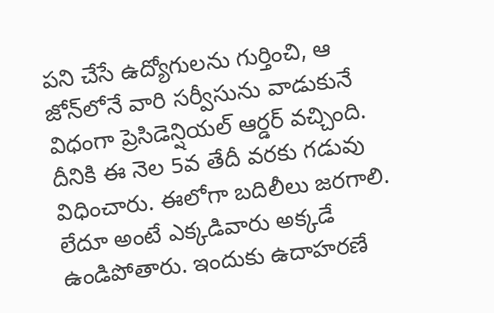పని చేసే ఉద్యోగులను గుర్తించి, ఆ జోన్‌లోనే వారి సర్వీసును వాడుకునే విధంగా ప్రెసిడెన్షియల్ ఆర్డర్ వచ్చింది. దీనికి ఈ నెల 5వ తేదీ వరకు గడువు విధించారు. ఈలోగా బదిలీలు జరగాలి. లేదూ అంటే ఎక్కడివారు అక్కడే ఉండిపోతారు. ఇందుకు ఉదాహరణే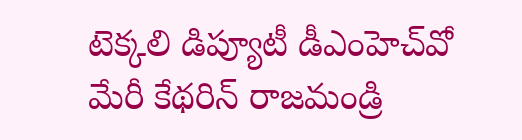టెక్కలి డిప్యూటీ డీఎంహెచ్‌వో మేరీ కేథరిన్ రాజమండ్రి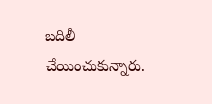బదిలీ చేయించుకున్నారు.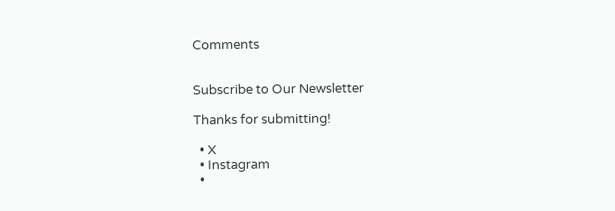Comments


Subscribe to Our Newsletter

Thanks for submitting!

  • X
  • Instagram
  •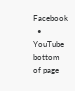Facebook
  • YouTube
bottom of page